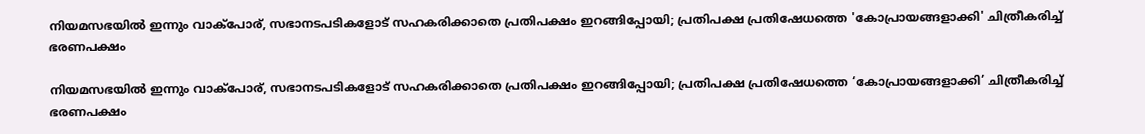നിയമസഭയില്‍ ഇന്നും വാക്‌പോര്, സഭാനടപടികളോട് സഹകരിക്കാതെ പ്രതിപക്ഷം ഇറങ്ങിപ്പോയി; പ്രതിപക്ഷ പ്രതിഷേധത്തെ 'കോപ്രായങ്ങളാക്കി' ചിത്രീകരിച്ച് ഭരണപക്ഷം

നിയമസഭയില്‍ ഇന്നും വാക്‌പോര്, സഭാനടപടികളോട് സഹകരിക്കാതെ പ്രതിപക്ഷം ഇറങ്ങിപ്പോയി; പ്രതിപക്ഷ പ്രതിഷേധത്തെ ‘കോപ്രായങ്ങളാക്കി’ ചിത്രീകരിച്ച് ഭരണപക്ഷം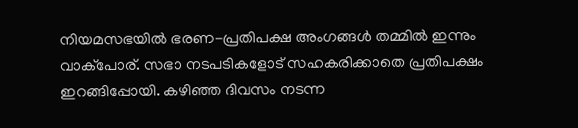നിയമസഭയില്‍ ഭരണ-പ്രതിപക്ഷ അംഗങ്ങള്‍ തമ്മില്‍ ഇന്നും വാക്പോര്. സഭാ നടപടികളോട് സഹകരിക്കാതെ പ്രതിപക്ഷം ഇറങ്ങിപ്പോയി. കഴിഞ്ഞ ദിവസം നടന്ന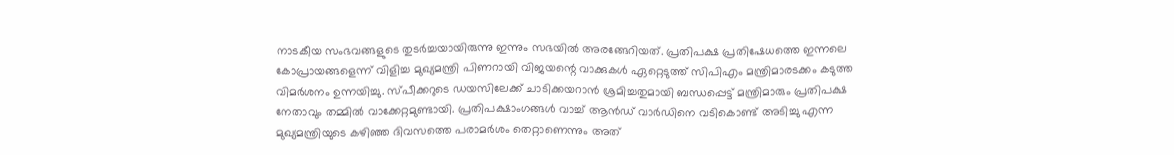നാടകീയ സംഭവങ്ങളുടെ തുടര്‍ച്ചയായിരുന്നു ഇന്നും സഭയില്‍ അരങ്ങേറിയത്. പ്രതിപക്ഷ പ്രതിഷേധത്തെ ഇന്നലെ കോപ്രായങ്ങളെന്ന് വിളിച്ച മുഖ്യമന്ത്രി പിണറായി വിജയന്റെ വാക്കുകള്‍ ഏറ്റെടുത്ത് സിപിഎം മന്ത്രിമാരടക്കം കടുത്ത വിമര്‍ശനം ഉന്നയിച്ചു. സ്പീക്കറുടെ ഡയസിലേക്ക് ചാടിക്കയറാന്‍ ശ്രമിച്ചതുമായി ബന്ധപ്പെട്ട് മന്ത്രിമാരും പ്രതിപക്ഷ നേതാവും തമ്മില്‍ വാക്കേറ്റമുണ്ടായി. പ്രതിപക്ഷാംഗങ്ങള്‍ വാച്ച് ആന്‍ഡ് വാര്‍ഡിനെ വടികൊണ്ട് അടിച്ചു എന്ന മുഖ്യമന്ത്രിയുടെ കഴിഞ്ഞ ദിവസത്തെ പരാമര്‍ശം തെറ്റാണെന്നും അത്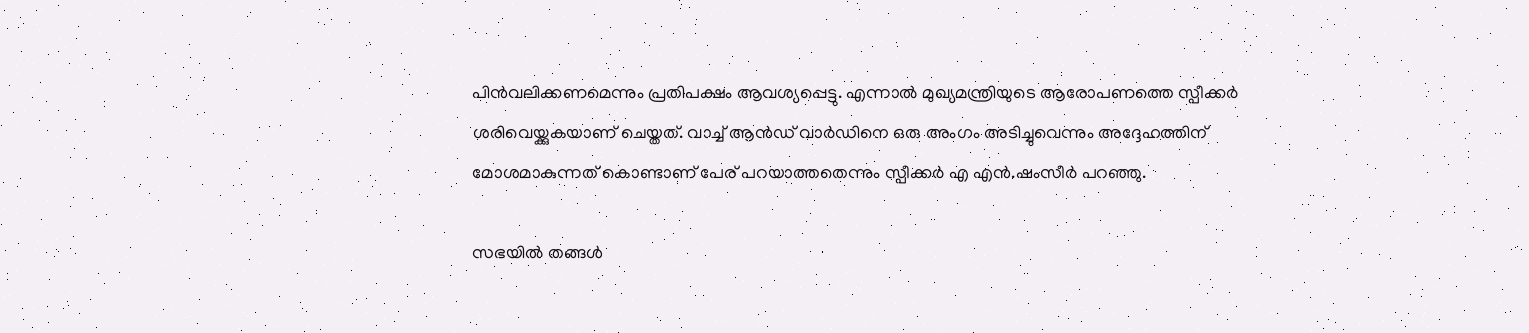പിന്‍വലിക്കണമെന്നും പ്രതിപക്ഷം ആവശ്യപ്പെട്ടു. എന്നാല്‍ മുഖ്യമന്ത്രിയുടെ ആരോപണത്തെ സ്പീക്കര്‍ ശരിവെയ്ക്കുകയാണ് ചെയ്തത്. വാച്ച് ആന്‍ഡ് വാര്‍ഡിനെ ഒരു അംഗം അടിച്ചുവെന്നും അദ്ദേഹത്തിന് മോശമാകുന്നത് കൊണ്ടാണ് പേര് പറയാത്തതെന്നും സ്പീക്കര്‍ എ എന്‍.ഷംസീര്‍ പറഞ്ഞു.

സഭയില്‍ തങ്ങള്‍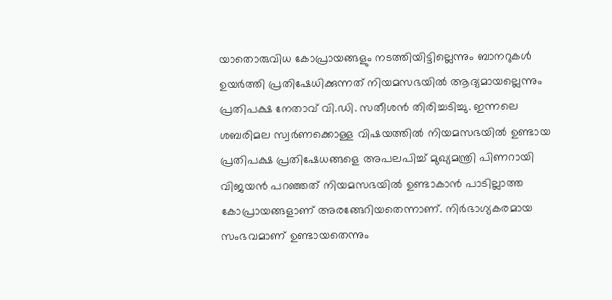യാതൊരുവിധ കോപ്രായങ്ങളും നടത്തിയിട്ടില്ലെന്നും ബാനറുകള്‍ ഉയര്‍ത്തി പ്രതിഷേധിക്കുന്നത് നിയമസഭയില്‍ ആദ്യമായല്ലെന്നും പ്രതിപക്ഷ നേതാവ് വി.ഡി. സതീശന്‍ തിരിച്ചടിച്ചു. ഇന്നലെ ശബരിമല സ്വര്‍ണക്കൊള്ള വിഷയത്തില്‍ നിയമസഭയില്‍ ഉണ്ടായ പ്രതിപക്ഷ പ്രതിഷേധങ്ങളെ അപലപിച്ച് മുഖ്യമന്ത്രി പിണറായി വിജയന്‍ പറഞ്ഞത് നിയമസഭയില്‍ ഉണ്ടാകാന്‍ പാടില്ലാത്ത കോപ്രായങ്ങളാണ് അരങ്ങേറിയതെന്നാണ്. നിര്‍ഭാഗ്യകരമായ സംഭവമാണ് ഉണ്ടായതെന്നും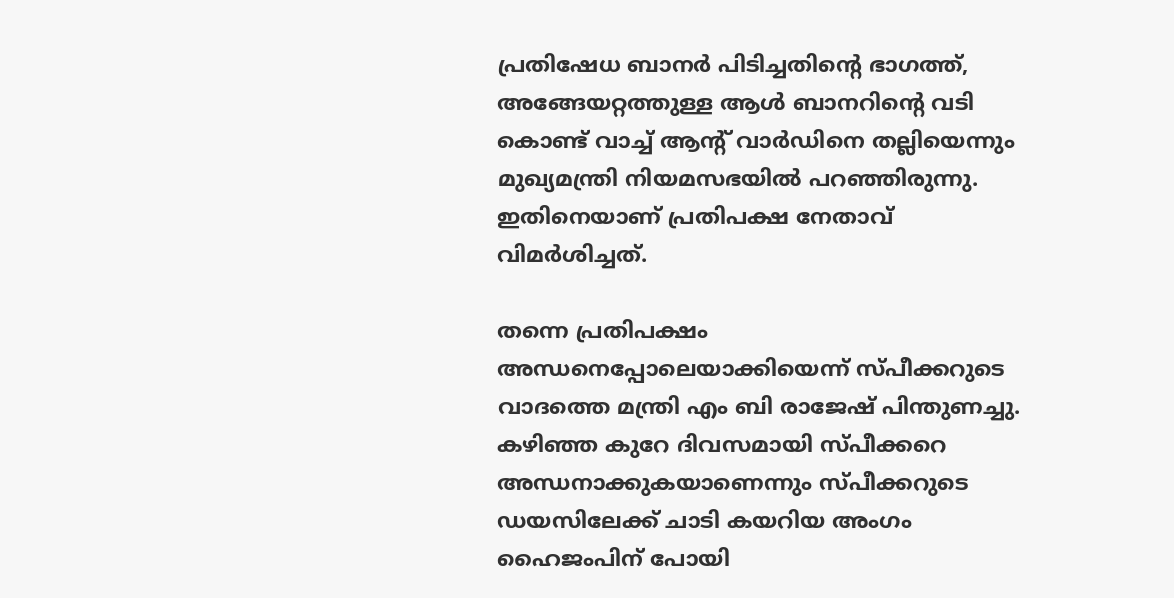പ്രതിഷേധ ബാനര്‍ പിടിച്ചതിന്റെ ഭാഗത്ത്, അങ്ങേയറ്റത്തുള്ള ആള്‍ ബാനറിന്റെ വടി കൊണ്ട് വാച്ച് ആന്റ് വാര്‍ഡിനെ തല്ലിയെന്നും മുഖ്യമന്ത്രി നിയമസഭയില്‍ പറഞ്ഞിരുന്നു. ഇതിനെയാണ് പ്രതിപക്ഷ നേതാവ് വിമര്‍ശിച്ചത്.

തന്നെ പ്രതിപക്ഷം അന്ധനെപ്പോലെയാക്കിയെന്ന് സ്പീക്കറുടെ വാദത്തെ മന്ത്രി എം ബി രാജേഷ് പിന്തുണച്ചു. കഴിഞ്ഞ കുറേ ദിവസമായി സ്പീക്കറെ അന്ധനാക്കുകയാണെന്നും സ്പീക്കറുടെ ഡയസിലേക്ക് ചാടി കയറിയ അംഗം ഹൈജംപിന് പോയി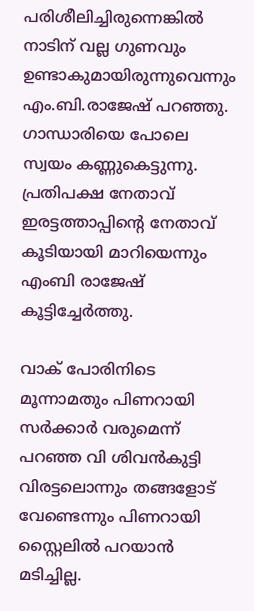പരിശീലിച്ചിരുന്നെങ്കില്‍ നാടിന് വല്ല ഗുണവും ഉണ്ടാകുമായിരുന്നുവെന്നും എം.ബി.രാജേഷ് പറഞ്ഞു. ഗാന്ധാരിയെ പോലെ സ്വയം കണ്ണുകെട്ടുന്നു. പ്രതിപക്ഷ നേതാവ് ഇരട്ടത്താപ്പിന്റെ നേതാവ് കൂടിയായി മാറിയെന്നും എംബി രാജേഷ് കൂട്ടിച്ചേര്‍ത്തു.

വാക് പോരിനിടെ മൂന്നാമതും പിണറായി സര്‍ക്കാര്‍ വരുമെന്ന് പറഞ്ഞ വി ശിവന്‍കുട്ടി വിരട്ടലൊന്നും തങ്ങളോട് വേണ്ടെന്നും പിണറായി സ്റ്റൈലില്‍ പറയാന്‍ മടിച്ചില്ല.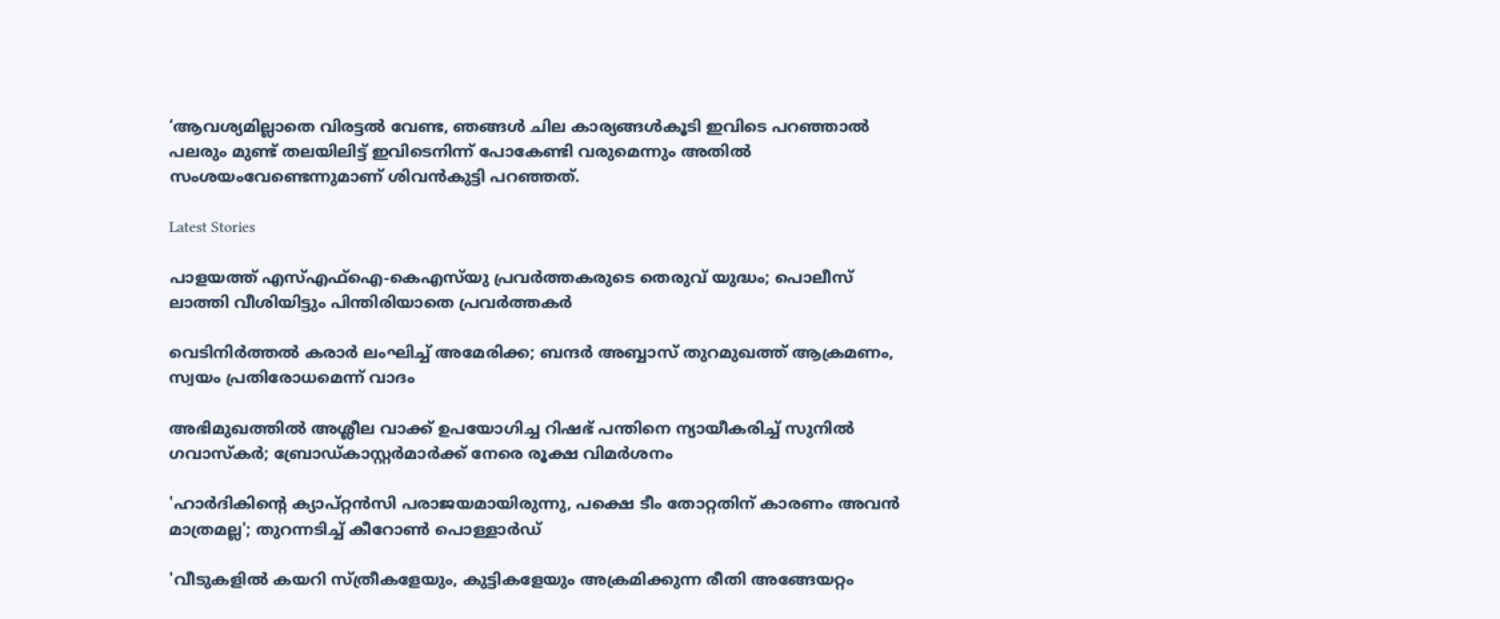‘ആവശ്യമില്ലാതെ വിരട്ടല്‍ വേണ്ട, ഞങ്ങള്‍ ചില കാര്യങ്ങള്‍കൂടി ഇവിടെ പറഞ്ഞാല്‍ പലരും മുണ്ട് തലയിലിട്ട് ഇവിടെനിന്ന് പോകേണ്ടി വരുമെന്നും അതില്‍ സംശയംവേണ്ടെന്നുമാണ് ശിവന്‍കുട്ടി പറഞ്ഞത്.

Latest Stories

പാളയത്ത് എസ്എഫ്‌ഐ-കെഎസ്‌യു പ്രവർത്തകരുടെ തെരുവ് യുദ്ധം; പൊലീസ് ലാത്തി വീശിയിട്ടും പിന്തിരിയാതെ പ്രവർത്തകർ

വെടിനിർത്തൽ കരാർ ലംഘിച്ച് അമേരിക്ക; ബന്ദര്‍ അബ്ബാസ് തുറമുഖത്ത് ആക്രമണം, സ്വയം പ്രതിരോധമെന്ന് വാദം

അഭിമുഖത്തിൽ അശ്ലീല വാക്ക് ഉപയോഗിച്ച റിഷഭ് പന്തിനെ ന്യായീകരിച്ച് സുനിൽ ഗവാസ്കർ; ബ്രോഡ്കാസ്റ്റർമാർക്ക് നേരെ രൂക്ഷ വിമർശനം

'ഹാർദികിന്റെ ക്യാപ്റ്റൻസി പരാജയമായിരുന്നു, പക്ഷെ ടീം തോറ്റതിന് കാരണം അവൻ മാത്രമല്ല'; തുറന്നടിച്ച് കീറോൺ പൊള്ളാർഡ്

'വീടുകളില്‍ കയറി സ്‌ത്രീകളേയും, കുട്ടികളേയും അക്രമിക്കുന്ന രീതി അങ്ങേയറ്റം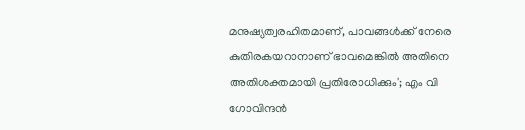മനുഷ്യത്വരഹിതമാണ്, പാവങ്ങള്‍ക്ക് നേരെ കുതിരകയറാനാണ് ഭാവമെങ്കിൽ അതിനെ അതിശക്തമായി പ്രതിരോധിക്കും'; എം വി ഗോവിന്ദൻ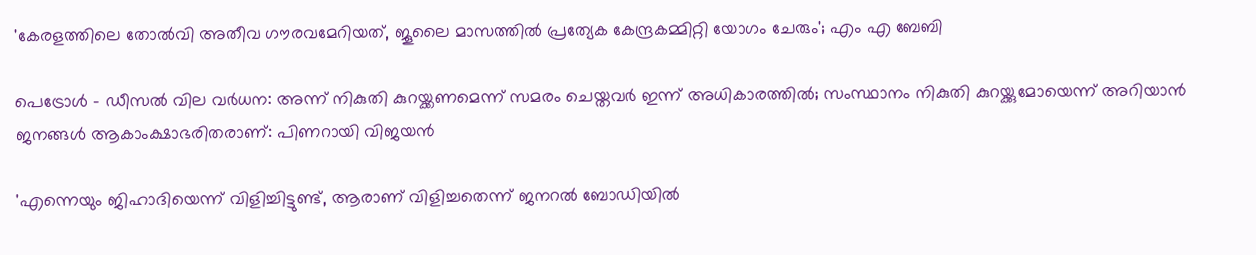'കേരളത്തിലെ തോൽവി അതീവ ഗൗരവമേറിയത്, ജൂലൈ മാസത്തിൽ പ്രത്യേക കേന്ദ്രകമ്മിറ്റി യോഗം ചേരും'; എം എ ബേബി

പെട്രോള്‍ - ഡീസല്‍ വില വര്‍ധന: അന്ന് നികുതി കുറയ്ക്കണമെന്ന് സമരം ചെയ്തവര്‍ ഇന്ന് അധികാരത്തില്‍; സംസ്ഥാനം നികുതി കുറയ്ക്കുമോയെന്ന് അറിയാൻ ജനങ്ങൾ ആകാംക്ഷാഭരിതരാണ്: പിണറായി വിജയന്‍

'എന്നെയും ജിഹാദിയെന്ന് വിളിച്ചിട്ടുണ്ട്, ആരാണ് വിളിച്ചതെന്ന് ജനറൽ ബോഡിയിൽ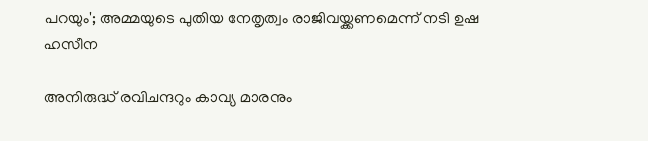പറയും'; അമ്മയുടെ പുതിയ നേതൃത്വം രാജിവയ്ക്കണമെന്ന് നടി ഉഷ ഹസീന

അനിരുദ്ധ് രവിചന്ദറും കാവ്യ മാരനും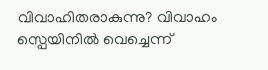വിവാഹിതരാകുന്നു? വിവാഹം സ്പെയിനിൽ വെച്ചെന്ന്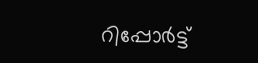റിപ്പോർട്ട്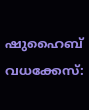ഷുഹൈബ് വധക്കേസ്: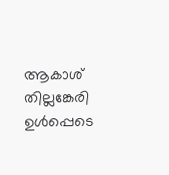ആകാശ് തില്ലങ്കേരി ഉള്‍പ്പെടെ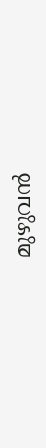മുഴുവന്‍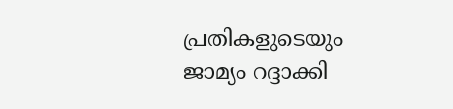പ്രതികളുടെയും ജാമ്യം റദ്ദാക്കി